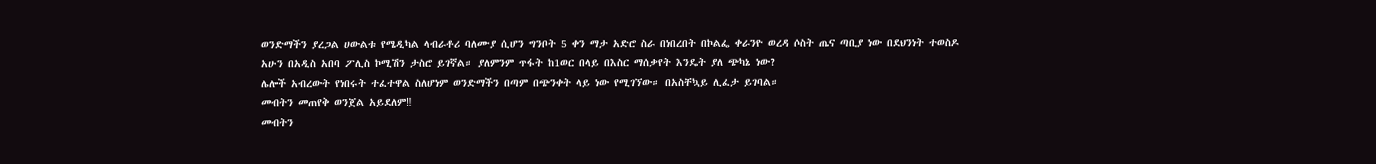ወንድማችን ያረጋል ሀውልቱ የሜዲካል ላብራቶሪ ባለሙያ ሲሆን ግንቦት 5 ቀን ማታ አድሮ ስራ በነበረበት በኮልፌ ቀራንዮ ወረዳ ሶስት ጤና ጣቢያ ነው በደህንነት ተወስዶ አሁን በአዲስ አበባ ፖሊስ ኮሚሽን ታስሮ ይገኛል። ያለምንም ጥፋት ከ1ወር በላይ በእስር ማሰቃየት እንዴት ያለ ጭካኔ ነው?
ሌሎች አብረውት የነበሩት ተፈተዋል ስለሆነም ወንድማችን በጣም በጭንቀት ላይ ነው የሚገኘው። በአስቸኳይ ሊፈታ ይገባል።
መብትን መጠየቅ ወንጀል አይደለም‼
መብትን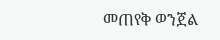መጠየቅ ወንጀል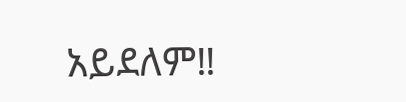አይደለም‼